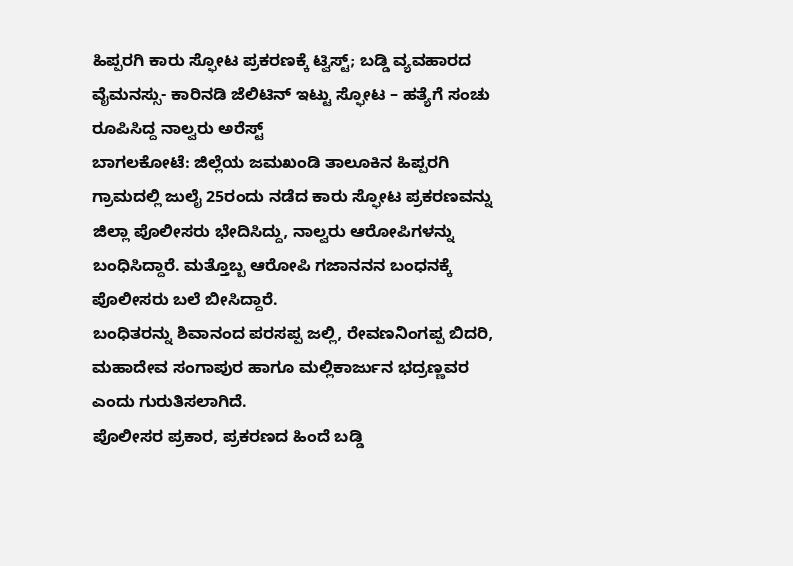ಹಿಪ್ಪರಗಿ ಕಾರು ಸ್ಫೋಟ ಪ್ರಕರಣಕ್ಕೆ ಟ್ವಿಸ್ಟ್; ಬಡ್ಡಿ ವ್ಯವಹಾರದ ವೈಮನಸ್ಸು- ಕಾರಿನಡಿ ಜೆಲಿಟಿನ್ ಇಟ್ಟು ಸ್ಫೋಟ – ಹತ್ಯೆಗೆ ಸಂಚು ರೂಪಿಸಿದ್ದ ನಾಲ್ವರು ಅರೆಸ್ಟ್
ಬಾಗಲಕೋಟೆ: ಜಿಲ್ಲೆಯ ಜಮಖಂಡಿ ತಾಲೂಕಿನ ಹಿಪ್ಪರಗಿ ಗ್ರಾಮದಲ್ಲಿ ಜುಲೈ 25ರಂದು ನಡೆದ ಕಾರು ಸ್ಫೋಟ ಪ್ರಕರಣವನ್ನು ಜಿಲ್ಲಾ ಪೊಲೀಸರು ಭೇದಿಸಿದ್ದು, ನಾಲ್ವರು ಆರೋಪಿಗಳನ್ನು ಬಂಧಿಸಿದ್ದಾರೆ. ಮತ್ತೊಬ್ಬ ಆರೋಪಿ ಗಜಾನನನ ಬಂಧನಕ್ಕೆ ಪೊಲೀಸರು ಬಲೆ ಬೀಸಿದ್ದಾರೆ.
ಬಂಧಿತರನ್ನು ಶಿವಾನಂದ ಪರಸಪ್ಪ ಜಲ್ಲಿ, ರೇವಣನಿಂಗಪ್ಪ ಬಿದರಿ, ಮಹಾದೇವ ಸಂಗಾಪುರ ಹಾಗೂ ಮಲ್ಲಿಕಾರ್ಜುನ ಭದ್ರಣ್ಣವರ ಎಂದು ಗುರುತಿಸಲಾಗಿದೆ.
ಪೊಲೀಸರ ಪ್ರಕಾರ, ಪ್ರಕರಣದ ಹಿಂದೆ ಬಡ್ಡಿ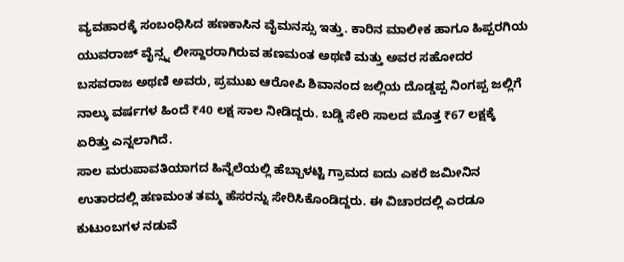ವ್ಯವಹಾರಕ್ಕೆ ಸಂಬಂಧಿಸಿದ ಹಣಕಾಸಿನ ವೈಮನಸ್ಸು ಇತ್ತು. ಕಾರಿನ ಮಾಲೀಕ ಹಾಗೂ ಹಿಪ್ಪರಗಿಯ ಯುವರಾಜ್ ವೈನ್ಸ್ನ ಲೀಸ್ದಾರರಾಗಿರುವ ಹಣಮಂತ ಅಥಣಿ ಮತ್ತು ಅವರ ಸಹೋದರ ಬಸವರಾಜ ಅಥಣಿ ಅವರು, ಪ್ರಮುಖ ಆರೋಪಿ ಶಿವಾನಂದ ಜಲ್ಲಿಯ ದೊಡ್ಡಪ್ಪ ನಿಂಗಪ್ಪ ಜಲ್ಲಿಗೆ ನಾಲ್ಕು ವರ್ಷಗಳ ಹಿಂದೆ ₹40 ಲಕ್ಷ ಸಾಲ ನೀಡಿದ್ದರು. ಬಡ್ಡಿ ಸೇರಿ ಸಾಲದ ಮೊತ್ತ ₹67 ಲಕ್ಷಕ್ಕೆ ಏರಿತ್ತು ಎನ್ನಲಾಗಿದೆ.
ಸಾಲ ಮರುಪಾವತಿಯಾಗದ ಹಿನ್ನೆಲೆಯಲ್ಲಿ ಹೆಬ್ಬಾಳಟ್ಟಿ ಗ್ರಾಮದ ಐದು ಎಕರೆ ಜಮೀನಿನ ಉತಾರದಲ್ಲಿ ಹಣಮಂತ ತಮ್ಮ ಹೆಸರನ್ನು ಸೇರಿಸಿಕೊಂಡಿದ್ದರು. ಈ ವಿಚಾರದಲ್ಲಿ ಎರಡೂ ಕುಟುಂಬಗಳ ನಡುವೆ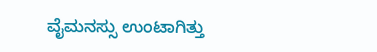ವೈಮನಸ್ಸು ಉಂಟಾಗಿತ್ತು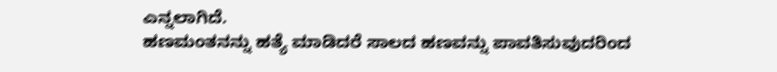ಎನ್ನಲಾಗಿದೆ.
ಹಣಮಂತನನ್ನು ಹತ್ಯೆ ಮಾಡಿದರೆ ಸಾಲದ ಹಣವನ್ನು ಪಾವತಿಸುವುದರಿಂದ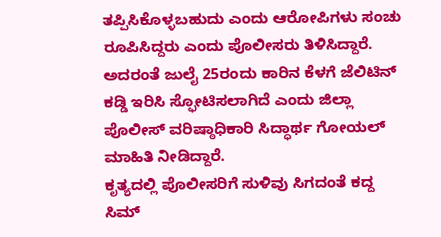ತಪ್ಪಿಸಿಕೊಳ್ಳಬಹುದು ಎಂದು ಆರೋಪಿಗಳು ಸಂಚು ರೂಪಿಸಿದ್ದರು ಎಂದು ಪೊಲೀಸರು ತಿಳಿಸಿದ್ದಾರೆ. ಅದರಂತೆ ಜುಲೈ 25ರಂದು ಕಾರಿನ ಕೆಳಗೆ ಜೆಲಿಟಿನ್ ಕಡ್ಡಿ ಇರಿಸಿ ಸ್ಫೋಟಿಸಲಾಗಿದೆ ಎಂದು ಜಿಲ್ಲಾ ಪೊಲೀಸ್ ವರಿಷ್ಠಾಧಿಕಾರಿ ಸಿದ್ಧಾರ್ಥ ಗೋಯಲ್ ಮಾಹಿತಿ ನೀಡಿದ್ದಾರೆ.
ಕೃತ್ಯದಲ್ಲಿ ಪೊಲೀಸರಿಗೆ ಸುಳಿವು ಸಿಗದಂತೆ ಕದ್ದ ಸಿಮ್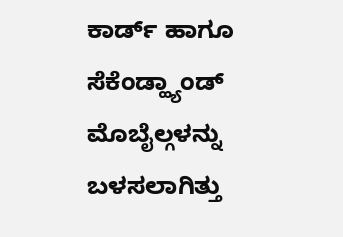ಕಾರ್ಡ್ ಹಾಗೂ ಸೆಕೆಂಡ್ಹ್ಯಾಂಡ್ ಮೊಬೈಲ್ಗಳನ್ನು ಬಳಸಲಾಗಿತ್ತು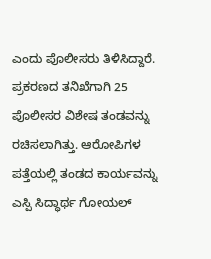ಎಂದು ಪೊಲೀಸರು ತಿಳಿಸಿದ್ದಾರೆ. ಪ್ರಕರಣದ ತನಿಖೆಗಾಗಿ 25 ಪೊಲೀಸರ ವಿಶೇಷ ತಂಡವನ್ನು ರಚಿಸಲಾಗಿತ್ತು. ಆರೋಪಿಗಳ ಪತ್ತೆಯಲ್ಲಿ ತಂಡದ ಕಾರ್ಯವನ್ನು ಎಸ್ಪಿ ಸಿದ್ಧಾರ್ಥ ಗೋಯಲ್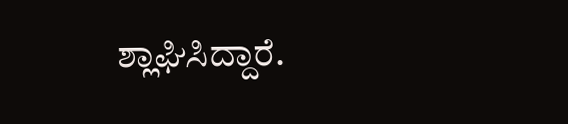ಶ್ಲಾಘಿಸಿದ್ದಾರೆ.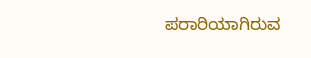ಪರಾರಿಯಾಗಿರುವ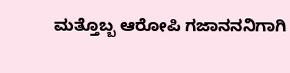ಮತ್ತೊಬ್ಬ ಆರೋಪಿ ಗಜಾನನನಿಗಾಗಿ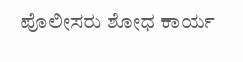ಪೊಲೀಸರು ಶೋಧ ಕಾರ್ಯ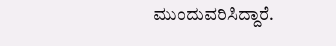ಮುಂದುವರಿಸಿದ್ದಾರೆ.